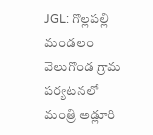JGL: గొల్లపల్లి మండలం వెలుగొండ గ్రామ పర్యటనలో మంత్రి అడ్లూరి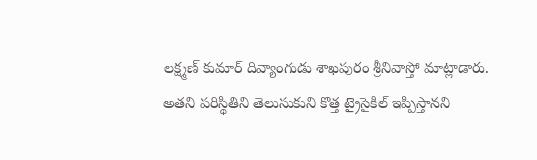లక్ష్మణ్ కుమార్ దివ్యాంగుడు శాఖపురం శ్రీనివాస్తో మాట్లాడారు. అతని పరిస్థితిని తెలుసుకుని కొత్త ట్రైసైకిల్ ఇప్పిస్తానని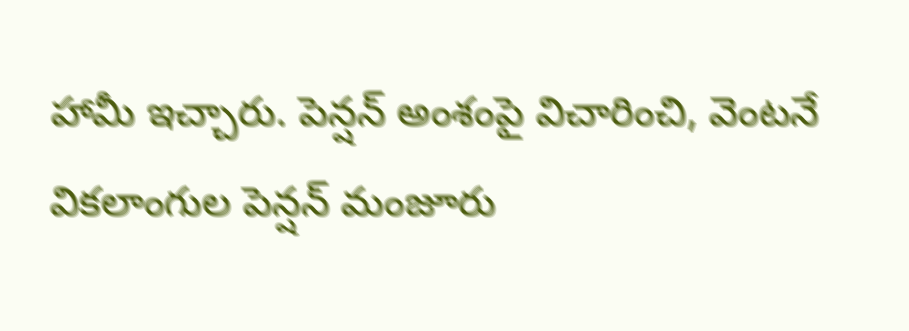హామీ ఇచ్చారు. పెన్షన్ అంశంపై విచారించి, వెంటనే వికలాంగుల పెన్షన్ మంజూరు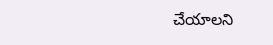చేయాలని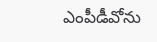ఎంపీడీవోను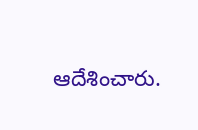ఆదేశించారు.